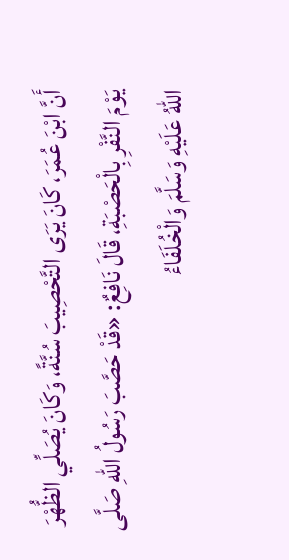أَنَّ ابْنَ عُمَرَ، كَانَ يَرَى التَّحْصِيبَ سُنَّةً، وَكَانَ يُصَلِّي الظُّهْرَ يَوْمَ النَّفْرِ بِالْحَصْبَةِ، قَالَ نَافِعٌ: «قَدْ حَصَّبَ رَسُولُ اللهِ صَلَّى اللهُ عَلَيْهِ وَسَلَّمَ وَالْخُلَفَاءُ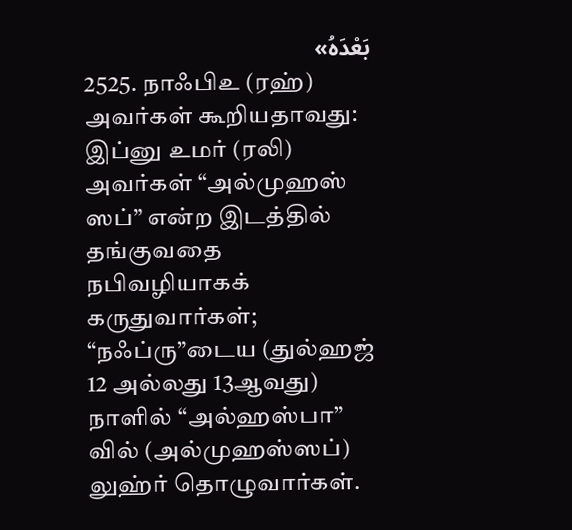بَعْدَهُ»
2525. நாஃபிஉ (ரஹ்) அவர்கள் கூறியதாவது:
இப்னு உமர் (ரலி) அவர்கள் “அல்முஹஸ் ஸப்” என்ற இடத்தில் தங்குவதை நபிவழியாகக் கருதுவார்கள்; “நஃப்ரு”டைய (துல்ஹஜ் 12 அல்லது 13ஆவது) நாளில் “அல்ஹஸ்பா” வில் (அல்முஹஸ்ஸப்) லுஹ்ர் தொழுவார்கள்.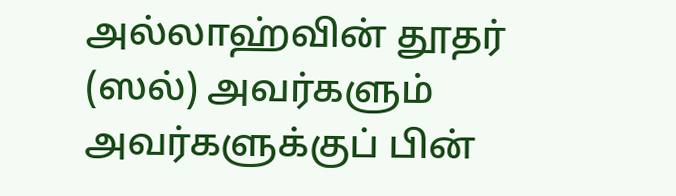அல்லாஹ்வின் தூதர் (ஸல்) அவர்களும் அவர்களுக்குப் பின்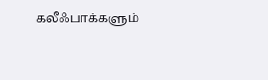கலீஃபாக்களும்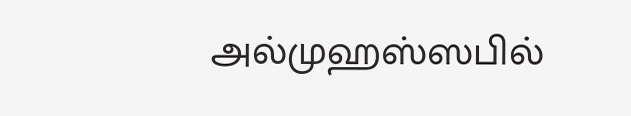அல்முஹஸ்ஸபில்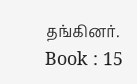தங்கினர்.
Book : 15